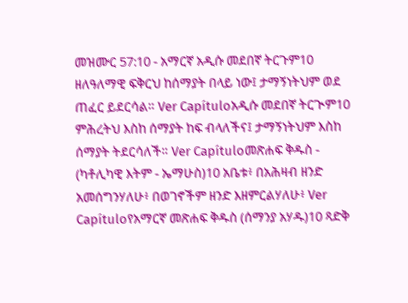መዝሙር 57:10 - አማርኛ አዲሱ መደበኛ ትርጉም10 ዘለዓለማዊ ፍቅርህ ከሰማያት በላይ ነው፤ ታማኝነትህም ወደ ጠፈር ይደርሳል። Ver Capítuloአዲሱ መደበኛ ትርጒም10 ምሕረትህ እስከ ሰማያት ከፍ ብላለችና፤ ታማኝነትህም እስከ ሰማያት ትደርሳለች። Ver Capítuloመጽሐፍ ቅዱስ - (ካቶሊካዊ እትም - ኤማሁስ)10 አቤቱ፥ በአሕዛብ ዘንድ አመሰግንሃለሁ፥ በወገኖችም ዘንድ እዘምርልሃለሁ፥ Ver Capítuloየአማርኛ መጽሐፍ ቅዱስ (ሰማንያ አሃዱ)10 ጻድቅ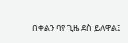በቀልን ባየ ጊዜ ደስ ይለዋል፤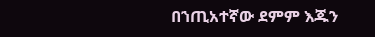በኀጢአተኛው ደምም እጁን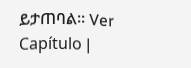ይታጠባል። Ver Capítulo |